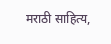मराठी साहित्य,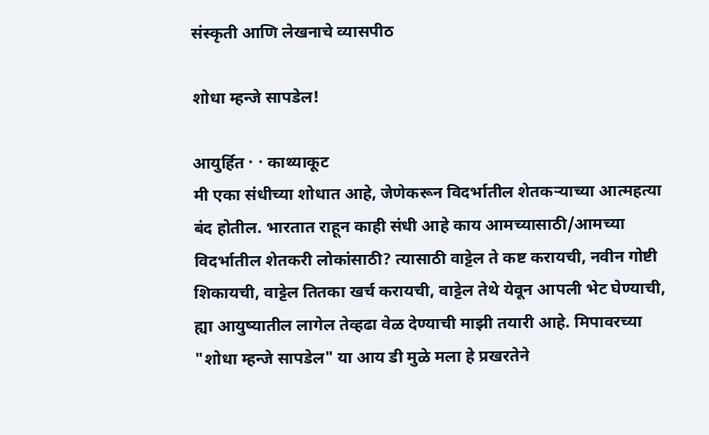संस्कृती आणि लेखनाचे व्यासपीठ

शोधा म्हन्जे सापडेल!

आयुर्हित · · काथ्याकूट
मी एका संधीच्या शोधात आहे, जेणेकरून विदर्भातील शेतकऱ्याच्या आत्महत्या बंद होतील. भारतात राहून काही संधी आहे काय आमच्यासाठी/आमच्या विदर्भातील शेतकरी लोकांसाठी? त्यासाठी वाट्टेल ते कष्ट करायची, नवीन गोष्टी शिकायची, वाट्टेल तितका खर्च करायची, वाट्टेल तेथे येवून आपली भेट घेण्याची, ह्या आयुष्यातील लागेल तेव्हढा वेळ देण्याची माझी तयारी आहे. मिपावरच्या "शोधा म्हन्जे सापडेल" या आय डी मुळे मला हे प्रखरतेने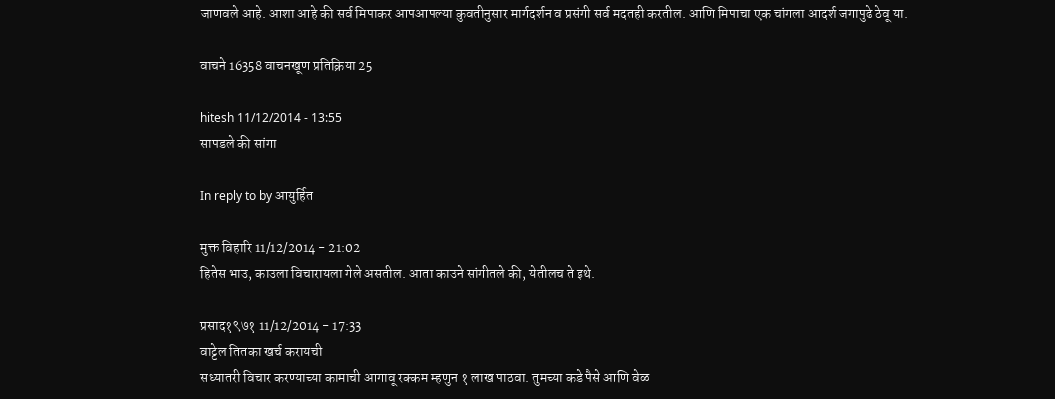जाणवले आहे. आशा आहे की सर्व मिपाकर आपआपल्या कुवतीनुसार मार्गदर्शन व प्रसंगी सर्व मदतही करतील. आणि मिपाचा एक चांगला आदर्श जगापुढे ठेवू या.

वाचने 16358 वाचनखूण प्रतिक्रिया 25

hitesh 11/12/2014 - 13:55
सापडले की सांगा

In reply to by आयुर्हित

मुक्त विहारि 11/12/2014 - 21:02
हितेस भाउ, काउला विचारायला गेले असतील. आता काउने सांगीतले की, येतीलच ते इथे.

प्रसाद१९७१ 11/12/2014 - 17:33
वाट्टेल तितका खर्च करायची
सध्यातरी विचार करण्याच्या कामाची आगावू रक्कम म्हणुन १ लाख पाठवा. तुमच्या कडे पैसे आणि वेळ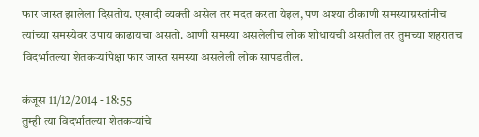फार जास्त झालेला दिसतोय. एखादी व्यक्ती असेल तर मदत करता येइल, पण अश्या ठीकाणी समस्याग्रस्तांनीच त्यांच्या समस्येवर उपाय काढायचा असतो. आणी समस्या असलेलीच लोक शोधायची असतील तर तुमच्या शहरातच विदर्भातल्या शेतकर्‍यांपेक्षा फार जास्त समस्या असलेली लोक सापडतील.

कंजूस 11/12/2014 - 18:55
तुम्ही त्या विदर्भातल्या शेतकऱ्यांचे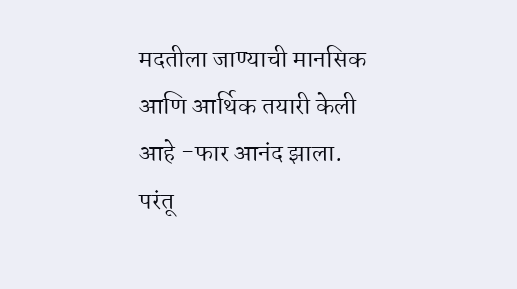मदतीला जाण्याची मानसिक आणि आर्थिक तयारी केली आहे -फार आनंद झाला. परंतू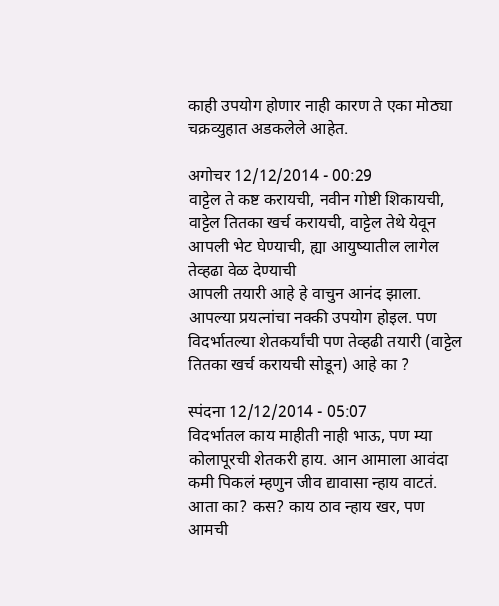काही उपयोग होणार नाही कारण ते एका मोठ्या चक्रव्युहात अडकलेले आहेत.

अगोचर 12/12/2014 - 00:29
वाट्टेल ते कष्ट करायची, नवीन गोष्टी शिकायची, वाट्टेल तितका खर्च करायची, वाट्टेल तेथे येवून आपली भेट घेण्याची, ह्या आयुष्यातील लागेल तेव्हढा वेळ देण्याची
आपली तयारी आहे हे वाचुन आनंद झाला. आपल्या प्रयत्नांचा नक्की उपयोग होइल. पण विदर्भातल्या शेतकर्यांची पण तेव्हढी तयारी (वाट्टेल तितका खर्च करायची सोडून) आहे का ?

स्पंदना 12/12/2014 - 05:07
विदर्भातल काय माहीती नाही भाऊ, पण म्या कोलापूरची शेतकरी हाय. आन आमाला आवंदा कमी पिकलं म्हणुन जीव द्यावासा न्हाय वाटतं. आता का? कस? काय ठाव न्हाय खर, पण आमची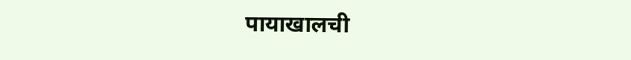पायाखालची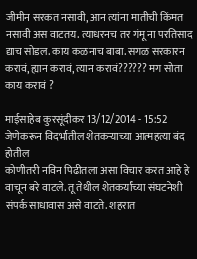जीमीन सरकत नसावी, आन त्यांना मातीची किंमत नसावी अस वाटतय. त्याधरनच तर गंमू ना परतिसाद द्याच सोडल. काय कळनाच बाबा. सगळ सरकारन करावं, ह्यान करावं, त्यान करावं?????? मग सोता काय करावं ?

माईसाहेब कुरसूंदीकर 13/12/2014 - 15:52
जेणेकरून विदर्भातील शेतकऱ्याच्या आत्महत्या बंद होतील
कोणीतरी नविन पिढीतला असा विचार करत आहे हे वाचून बरे वाटले. तू तेथील शेतकर्यांच्या संघटनेशी संपर्क साधावास असे वाटते. शहरात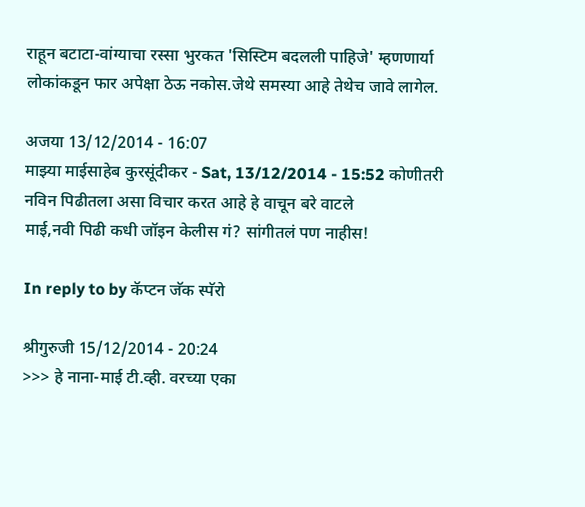राहून बटाटा-वांग्याचा रस्सा भुरकत 'सिस्टिम बदलली पाहिजे' म्हणणार्या लोकांकडून फार अपेक्षा ठेऊ नकोस.जेथे समस्या आहे तेथेच जावे लागेल.

अजया 13/12/2014 - 16:07
माझ्या माईसाहेब कुरसूंदीकर - Sat, 13/12/2014 - 15:52 कोणीतरी नविन पिढीतला असा विचार करत आहे हे वाचून बरे वाटले
माई,नवी पिढी कधी जॉइन केलीस गं? सांगीतलं पण नाहीस!

In reply to by कॅप्टन जॅक स्पॅरो

श्रीगुरुजी 15/12/2014 - 20:24
>>> हे नाना-माई टी.व्ही. वरच्या एका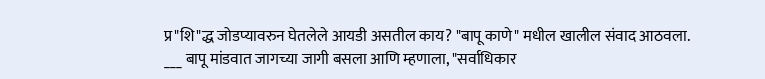प्र"शि"द्ध जोडप्यावरुन घेतलेले आयडी असतील काय? "बापू काणे" मधील खालील संवाद आठवला. ___ बापू मांडवात जागच्या जागी बसला आणि म्हणाला, "सर्वाधिकार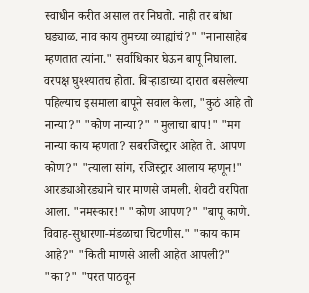स्वाधीन करीत असाल तर निघतो. नाही तर बांधा घड्याळ. नाव काय तुमच्या व्याह्यांचं?" "नानासाहेब म्हणतात त्यांना." सर्वाधिकार घेऊन बापू निघाला. वरपक्ष घुश्श्यातच होता. बिर्‍हाडाच्या दारात बसलेल्या पहिल्याच इसमाला बापूने सवाल केला, "कुठं आहे तो नान्या?" "कोण नान्या?" "मुलाचा बाप!" "मग नान्या काय म्हणता? सबरजिस्ट्रार आहेत ते. आपण कोण?" "त्याला सांग, रजिस्ट्रार आलाय म्हणून!" आरड्याओरड्याने चार माणसे जमली. शेवटी वरपिता आला. "नमस्कार!" "कोण आपण?" "बापू काणे. विवाह-सुधारणा-मंडळाचा चिटणीस." "काय काम आहे?" "किती माणसे आली आहेत आपली?" "का?" "परत पाठवून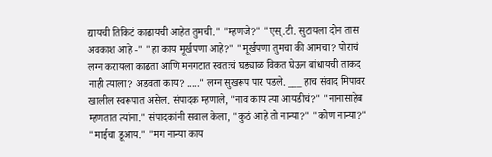द्यायची तिकिटं काढायची आहेत तुमची." "म्हणजे?" "एस्.टी. सुटायला दोन तास अवकाश आहे -" "हा काय मूर्खपणा आहे?" "मूर्खपणा तुमचा की आमचा? पोराचं लग्न करायला काढता आणि मनगटात स्वतःचं घड्याळ विकत घेऊन बांधायची ताकद नाही त्याला? अडवता काय? ....." लग्न सुखरूप पार पडले. ___ हाच संवाद मिपावर खालील स्वरूपात असेल. संपादक म्हणाले, "नाव काय त्या आयडीचं?" "नानासाहेब म्हणतात त्यांना." संपादकांनी सवाल केला, "कुठं आहे तो नान्या?" "कोण नान्या?" "माईचा डूआय." "मग नान्या काय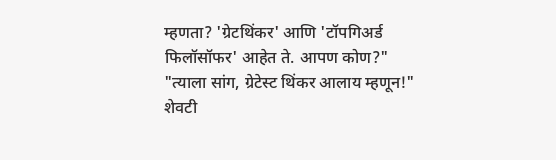म्हणता? 'ग्रेटथिंकर' आणि 'टॉपगिअर्ड फिलॉसॉफर' आहेत ते. आपण कोण?" "त्याला सांग, ग्रेटेस्ट थिंकर आलाय म्हणून!" शेवटी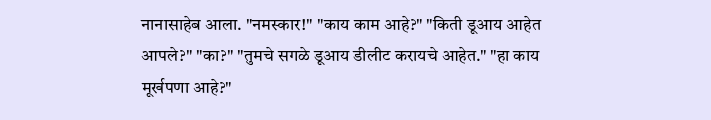नानासाहेब आला. "नमस्कार!" "काय काम आहे?" "किती डूआय आहेत आपले?" "का?" "तुमचे सगळे डूआय डीलीट करायचे आहेत." "हा काय मूर्खपणा आहे?"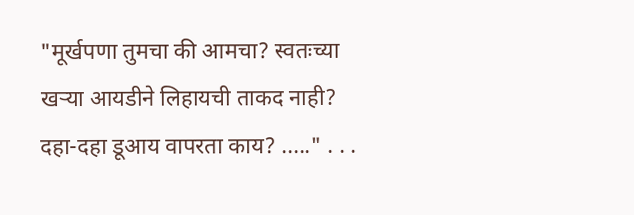"मूर्खपणा तुमचा की आमचा? स्वतःच्या खर्‍या आयडीने लिहायची ताकद नाही? दहा-दहा डूआय वापरता काय? ....." . . .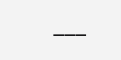___